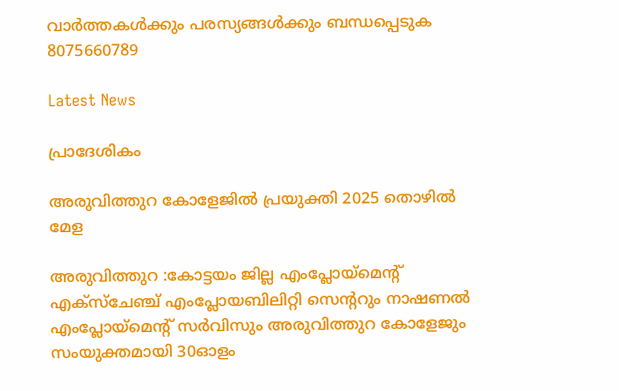വാർത്തകൾക്കും പരസ്യങ്ങൾക്കും ബന്ധപ്പെടുക 8075660789

Latest News

പ്രാദേശികം

അരുവിത്തുറ കോളേജിൽ പ്രയുക്തി 2025 തൊഴിൽ മേള

അരുവിത്തുറ :കോട്ടയം ജില്ല എംപ്ലോയ്മെന്റ് എക്സ്ചേഞ്ച് എംപ്ലോയബിലിറ്റി സെന്ററും നാഷണൽ എംപ്ലോയ്മെന്റ് സർവിസും അരുവിത്തുറ കോളേജും സംയുക്തമായി 30ഓളം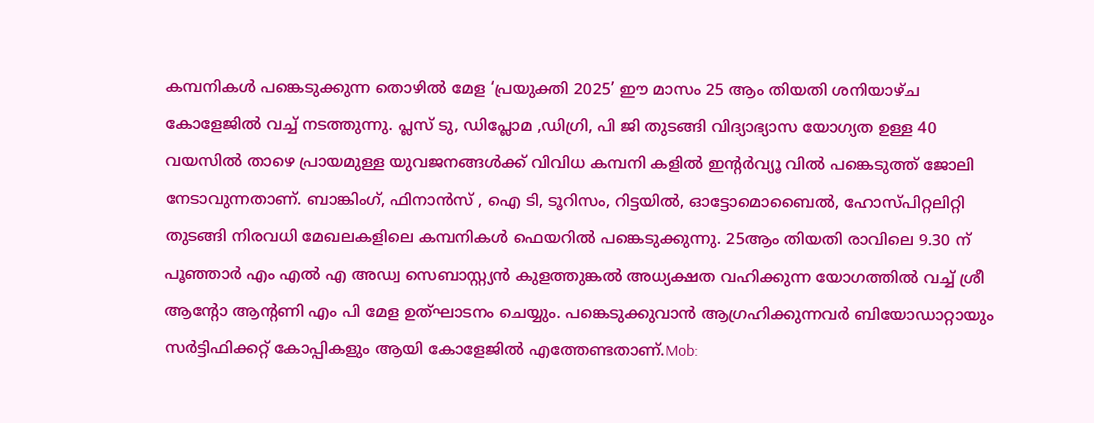കമ്പനികൾ പങ്കെടുക്കുന്ന തൊഴിൽ മേള ‘പ്രയുക്തി 2025’ ഈ മാസം 25 ആം തിയതി ശനിയാഴ്ച കോളേജിൽ വച്ച് നടത്തുന്നു. പ്ലസ് ടു, ഡിപ്ലോമ ,ഡിഗ്രി, പി ജി തുടങ്ങി വിദ്യാഭ്യാസ യോഗ്യത ഉള്ള 40 വയസിൽ താഴെ പ്രായമുള്ള യുവജനങ്ങൾക്ക് വിവിധ കമ്പനി കളിൽ ഇന്റർവ്യൂ വിൽ പങ്കെടുത്ത് ജോലി നേടാവുന്നതാണ്. ബാങ്കിംഗ്, ഫിനാൻസ് , ഐ ടി, ടൂറിസം, റിട്ടയിൽ, ഓട്ടോമൊബൈൽ, ഹോസ്പിറ്റലിറ്റി തുടങ്ങി നിരവധി മേഖലകളിലെ കമ്പനികൾ ഫെയറിൽ പങ്കെടുക്കുന്നു. 25ആം തിയതി രാവിലെ 9.30 ന് പൂഞ്ഞാർ എം എൽ എ അഡ്വ സെബാസ്റ്റ്യൻ കുളത്തുങ്കൽ അധ്യക്ഷത വഹിക്കുന്ന യോഗത്തിൽ വച്ച് ശ്രീ ആന്റോ ആന്റണി എം പി മേള ഉത്ഘാടനം ചെയ്യും. പങ്കെടുക്കുവാൻ ആഗ്രഹിക്കുന്നവർ ബിയോഡാറ്റായും സർട്ടിഫിക്കറ്റ് കോപ്പികളും ആയി കോളേജിൽ എത്തേണ്ടതാണ്.Mob: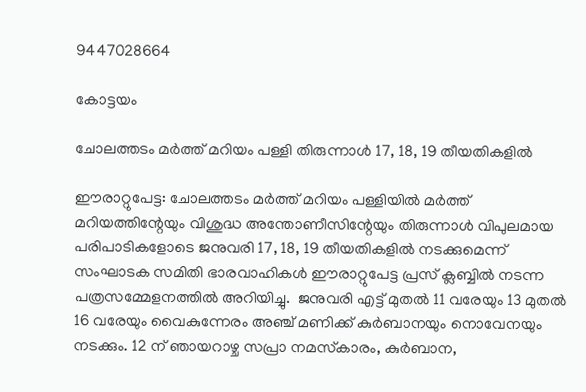9447028664

കോട്ടയം

ചോലത്തടം മർത്ത് മറിയം പള്ളി തിരുന്നാൾ 17, 18, 19 തീയതികളിൽ

ഈരാറ്റുപേട്ട: ചോലത്തടം മർത്ത് മറിയം പള്ളിയിൽ മർത്ത് മറിയത്തിന്റേയും വിശുദ്ധ അന്തോണീസിന്റേയും തിരുന്നാൾ വിപുലമായ പരിപാടികളോടെ ജനുവരി 17, 18, 19 തീയതികളിൽ നടക്കുമെന്ന് സംഘാടക സമിതി ഭാരവാഹികൾ ഈരാറ്റുപേട്ട പ്രസ് ക്ലബ്ബിൽ നടന്ന പത്രസമ്മേളനത്തിൽ അറിയിച്ചു.  ജനുവരി എട്ട് മുതൽ 11 വരേയും 13 മുതൽ 16 വരേയും വൈകുന്നേരം അഞ്ച് മണിക്ക് കുർബാനയും നൊവേനയും നടക്കും. 12 ന് ഞായറാഴ്ച സപ്രാ നമസ്‌കാരം, കുർബാന,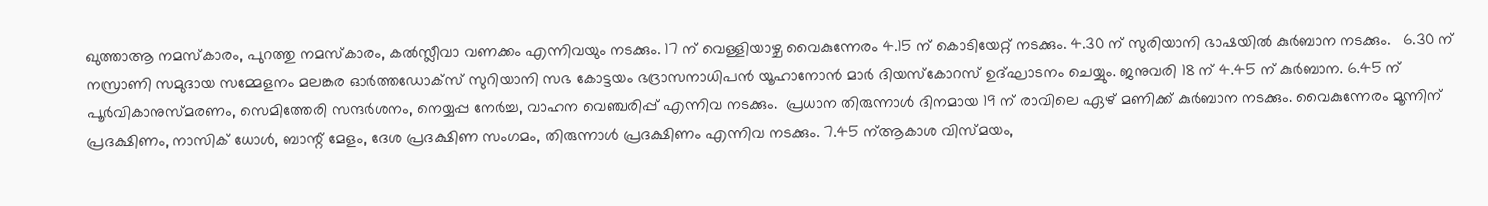ഖുത്താആ നമസ്‌കാരം, പുറത്തു നമസ്‌കാരം, കൽസ്ലീവാ വണക്കം എന്നിവയും നടക്കും. 17 ന് വെള്ളിയാഴ്ച വൈകുന്നേരം 4.15 ന് കൊടിയേറ്റ് നടക്കും. 4.30 ന് സുരിയാനി ഭാഷയിൽ കുർബാന നടക്കും.   6.30 ന് നസ്രാണി സമുദായ സമ്മേളനം മലങ്കര ഓർത്തഡോക്‌സ് സുറിയാനി സഭ കോട്ടയം ഭദ്രാസനാധിപൻ യൂഹാനോൻ മാർ ദിയസ്‌കോറസ് ഉദ്ഘാടനം ചെയ്യും. ജനുവരി 18 ന് 4.45 ന് കുർബാന. 6.45 ന് പൂർവികാനുസ്മരണം, സെമിത്തേരി സന്ദർശനം, നെയ്യപ്പ നേർച്ച, വാഹന വെഞ്ചരിപ്പ് എന്നിവ നടക്കും.  പ്രധാന തിരുന്നാൾ ദിനമായ 19 ന് രാവിലെ ഏഴ് മണിക്ക് കുർബാന നടക്കും. വൈകുന്നേരം മൂന്നിന് പ്രദക്ഷിണം, നാസിക് ധോൾ, ബാന്റ് മേളം, ദേശ പ്രദക്ഷിണ സംഗമം, തിരുന്നാൾ പ്രദക്ഷിണം എന്നിവ നടക്കും. 7.45 ന്ആകാശ വിസ്മയം,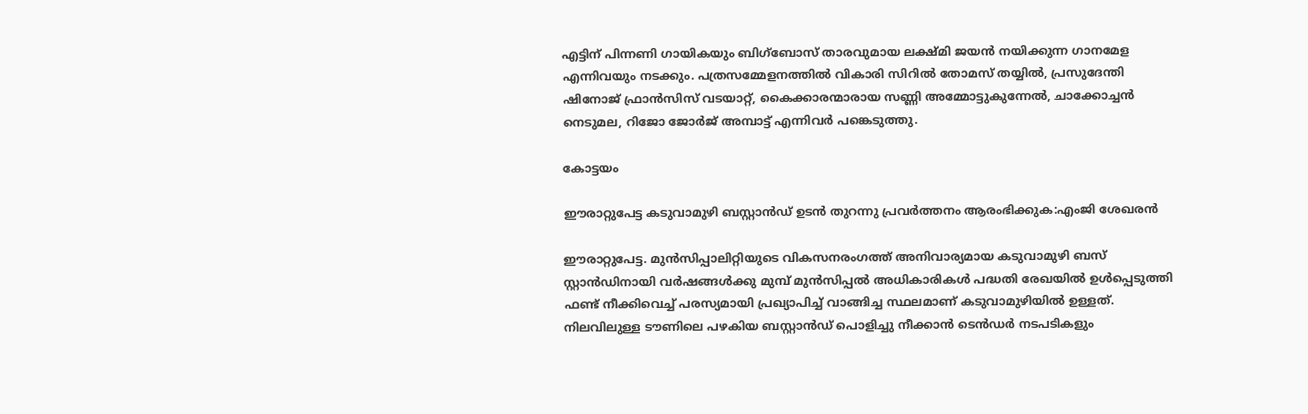എട്ടിന് പിന്നണി ഗായികയും ബിഗ്‌ബോസ് താരവുമായ ലക്ഷ്മി ജയൻ നയിക്കുന്ന ഗാനമേള എന്നിവയും നടക്കും. പത്രസമ്മേളനത്തിൽ വികാരി സിറിൽ തോമസ് തയ്യിൽ, പ്രസുദേന്തി ഷിനോജ് ഫ്രാൻസിസ് വടയാറ്റ്, കൈക്കാരന്മാരായ സണ്ണി അമ്മോട്ടുകുന്നേൽ, ചാക്കോച്ചൻ നെടുമല, റിജോ ജോർജ് അമ്പാട്ട് എന്നിവർ പങ്കെടുത്തു.

കോട്ടയം

ഈരാറ്റുപേട്ട കടുവാമുഴി ബസ്റ്റാൻഡ് ഉടൻ തുറന്നു പ്രവർത്തനം ആരംഭിക്കുക:എംജി ശേഖരൻ

ഈരാറ്റുപേട്ട. മുൻസിപ്പാലിറ്റിയുടെ വികസനരംഗത്ത് അനിവാര്യമായ കടുവാമുഴി ബസ് സ്റ്റാൻഡിനായി വർഷങ്ങൾക്കു മുമ്പ് മുൻസിപ്പൽ അധികാരികൾ പദ്ധതി രേഖയിൽ ഉൾപ്പെടുത്തി ഫണ്ട് നീക്കിവെച്ച് പരസ്യമായി പ്രഖ്യാപിച്ച് വാങ്ങിച്ച സ്ഥലമാണ് കടുവാമുഴിയിൽ ഉള്ളത്. നിലവിലുള്ള ടൗണിലെ പഴകിയ ബസ്റ്റാൻഡ് പൊളിച്ചു നീക്കാൻ ടെൻഡർ നടപടികളും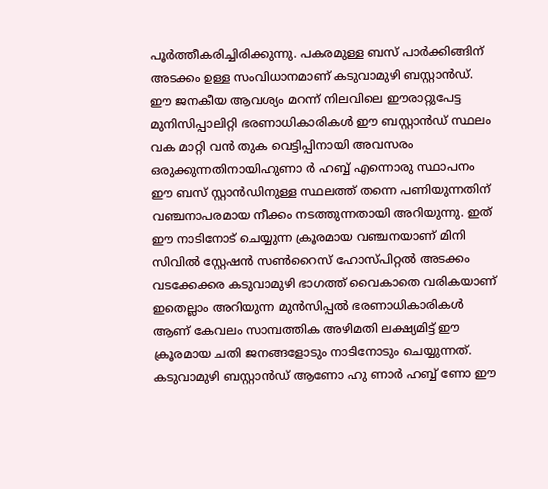പൂർത്തീകരിച്ചിരിക്കുന്നു. പകരമുള്ള ബസ് പാർക്കിങ്ങിന് അടക്കം ഉള്ള സംവിധാനമാണ് കടുവാമുഴി ബസ്റ്റാൻഡ്. ഈ ജനകീയ ആവശ്യം മറന്ന് നിലവിലെ ഈരാറ്റുപേട്ട മുനിസിപ്പാലിറ്റി ഭരണാധികാരികൾ ഈ ബസ്റ്റാൻഡ് സ്ഥലം വക മാറ്റി വൻ തുക വെട്ടിപ്പിനായി അവസരം ഒരുക്കുന്നതിനായിഹുണാ ർ ഹബ്ബ് എന്നൊരു സ്ഥാപനം ഈ ബസ് സ്റ്റാൻഡിനുള്ള സ്ഥലത്ത് തന്നെ പണിയുന്നതിന് വഞ്ചനാപരമായ നീക്കം നടത്തുന്നതായി അറിയുന്നു. ഇത് ഈ നാടിനോട് ചെയ്യുന്ന ക്രൂരമായ വഞ്ചനയാണ് മിനി സിവിൽ സ്റ്റേഷൻ സൺറൈസ് ഹോസ്പിറ്റൽ അടക്കം വടക്കേക്കര കടുവാമുഴി ഭാഗത്ത് വൈകാതെ വരികയാണ് ഇതെല്ലാം അറിയുന്ന മുൻസിപ്പൽ ഭരണാധികാരികൾ ആണ് കേവലം സാമ്പത്തിക അഴിമതി ലക്ഷ്യമിട്ട് ഈ ക്രൂരമായ ചതി ജനങ്ങളോടും നാടിനോടും ചെയ്യുന്നത്. കടുവാമുഴി ബസ്റ്റാൻഡ് ആണോ ഹു ണാർ ഹബ്ബ് ണോ ഈ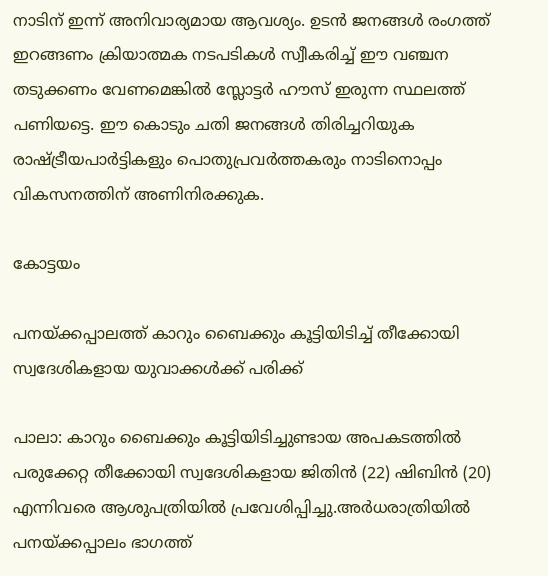നാടിന് ഇന്ന് അനിവാര്യമായ ആവശ്യം. ഉടൻ ജനങ്ങൾ രംഗത്ത് ഇറങ്ങണം ക്രിയാത്മക നടപടികൾ സ്വീകരിച്ച് ഈ വഞ്ചന തടുക്കണം വേണമെങ്കിൽ സ്ലോട്ടർ ഹൗസ് ഇരുന്ന സ്ഥലത്ത് പണിയട്ടെ. ഈ കൊടും ചതി ജനങ്ങൾ തിരിച്ചറിയുക രാഷ്ട്രീയപാർട്ടികളും പൊതുപ്രവർത്തകരും നാടിനൊപ്പം വികസനത്തിന് അണിനിരക്കുക.

കോട്ടയം

പനയ്ക്കപ്പാലത്ത് കാറും ബൈക്കും കൂട്ടിയിടിച്ച് തീക്കോയി സ്വദേശികളായ യുവാക്കൾക്ക് പരിക്ക്

പാലാ: കാറും ബൈക്കും കൂട്ടിയിടിച്ചുണ്ടായ അപകടത്തിൽ പരുക്കേറ്റ തീക്കോയി സ്വദേശികളായ ജിതിൻ (22) ഷിബിൻ (20) എന്നിവരെ ആശുപത്രിയിൽ പ്രവേശിപ്പിച്ചു.അർധരാത്രിയിൽ പനയ്ക്കപ്പാലം ഭാഗത്ത്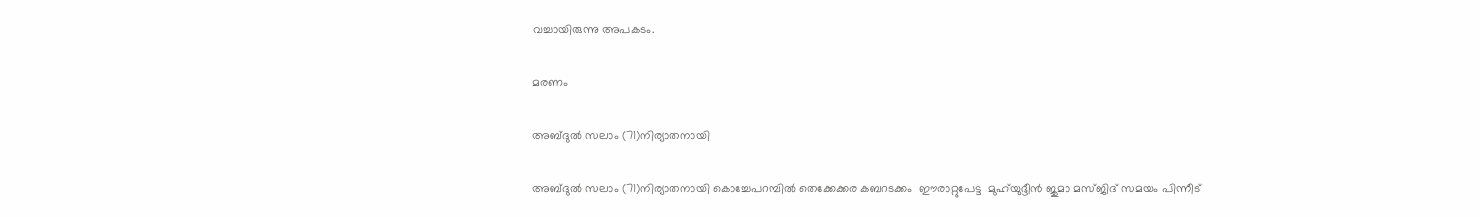വച്ചായിരുന്നു അപകടം.

മരണം

അബ്ദുല്‍ സലാം (71)നിര്യാതനായി

അബ്ദുല്‍ സലാം (71)നിര്യാതനായി കൊച്ചേപറമ്പില്‍ തെക്കേക്കര കബറടക്കം  ഈരാറ്റുപേട്ട  മുഹ്‌യുദ്ദീന്‍ ജുമാ മസ്ജിദ് സമയം പിന്നീട്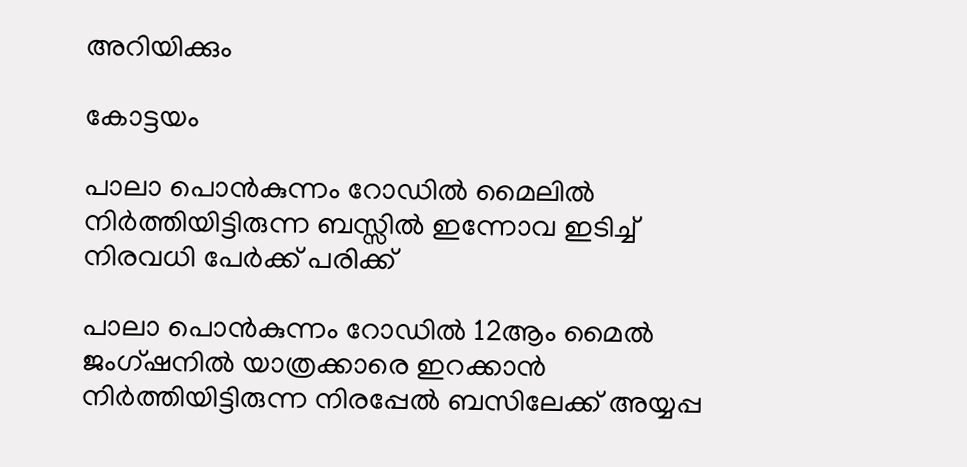അറിയിക്കും

കോട്ടയം

പാലാ പൊൻകുന്നം റോഡിൽ മൈലിൽ നിർത്തിയിട്ടിരുന്ന ബസ്സിൽ ഇന്നോവ ഇടിച്ച് നിരവധി പേർക്ക് പരിക്ക്

പാലാ പൊൻകുന്നം റോഡിൽ 12ആം മൈൽ ജംഗ്ഷനിൽ യാത്രക്കാരെ ഇറക്കാൻ നിർത്തിയിട്ടിരുന്ന നിരപ്പേൽ ബസിലേക്ക് അയ്യപ്പ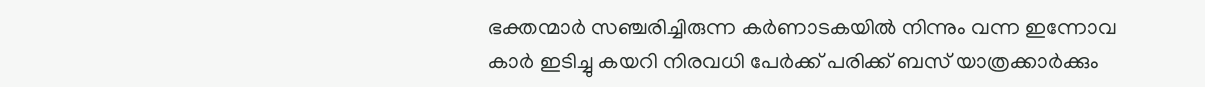ഭക്തന്മാർ സഞ്ചരിച്ചിരുന്ന കർണാടകയിൽ നിന്നും വന്ന ഇന്നോവ കാർ ഇടിച്ചു കയറി നിരവധി പേർക്ക് പരിക്ക് ബസ് യാത്രക്കാർക്കും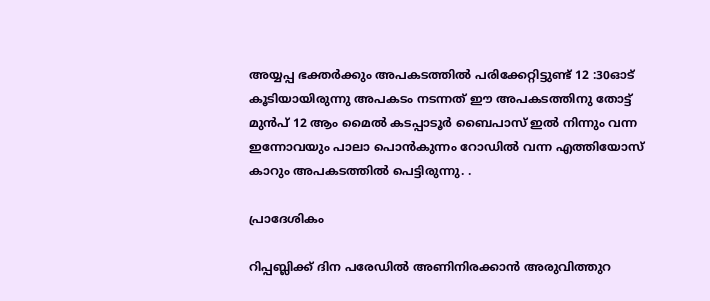അയ്യപ്പ ഭക്തർക്കും അപകടത്തിൽ പരിക്കേറ്റിട്ടുണ്ട് 12 :30ഓട് കൂടിയായിരുന്നു അപകടം നടന്നത് ഈ അപകടത്തിനു തോട്ട് മുൻപ് 12 ആം മൈൽ കടപ്പാടൂർ ബൈപാസ് ഇൽ നിന്നും വന്ന ഇന്നോവയും പാലാ പൊൻകുന്നം റോഡിൽ വന്ന എത്തിയോസ് കാറും അപകടത്തിൽ പെട്ടിരുന്നു. .

പ്രാദേശികം

റിപ്പബ്ലിക്ക് ദിന പരേഡിൽ അണിനിരക്കാൻ അരുവിത്തുറ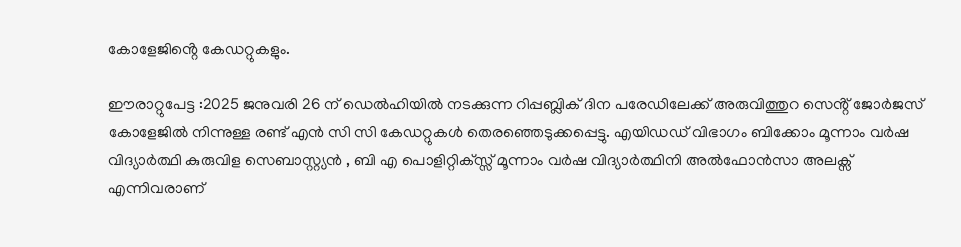കോളേജിൻ്റെ കേഡറ്റുകളും.

ഈരാറ്റുപേട്ട :2025 ജനുവരി 26 ന് ഡെൽഹിയിൽ നടക്കുന്ന റിപ്പബ്ലിക് ദിന പരേഡിലേക്ക് അരുവിത്തുറ സെൻ്റ് ജോർജസ് കോളേജിൽ നിന്നുള്ള രണ്ട് എൻ സി സി കേഡറ്റുകൾ തെരഞ്ഞെടുക്കപ്പെട്ടു. എയിഡഡ് വിഭാഗം ബിക്കോം മൂന്നാം വർഷ വിദ്യാർത്ഥി കുരുവിള സെബാസ്റ്റ്യൻ , ബി എ പൊളിറ്റിക്സ്സ് മൂന്നാം വർഷ വിദ്യാർത്ഥിനി അൽഫോൻസാ അലക്സ് എന്നിവരാണ്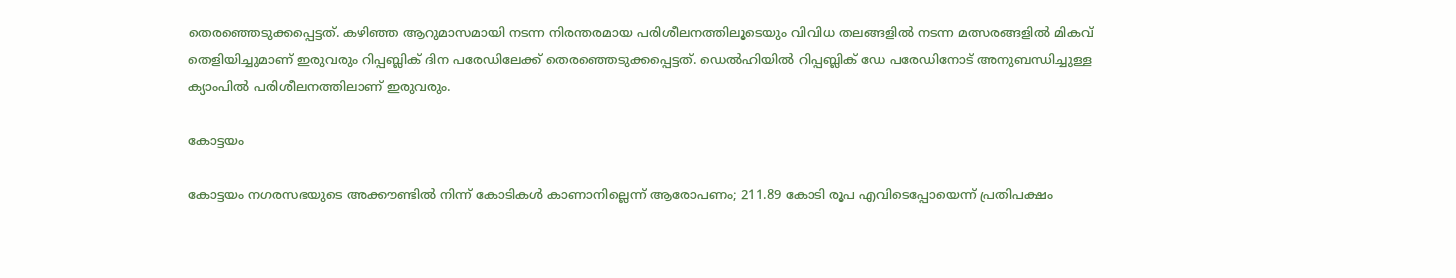തെരഞ്ഞെടുക്കപ്പെട്ടത്. കഴിഞ്ഞ ആറുമാസമായി നടന്ന നിരന്തരമായ പരിശീലനത്തിലൂടെയും വിവിധ തലങ്ങളിൽ നടന്ന മത്സരങ്ങളിൽ മികവ് തെളിയിച്ചുമാണ് ഇരുവരും റിപ്പബ്ലിക് ദിന പരേഡിലേക്ക് തെരഞ്ഞെടുക്കപ്പെട്ടത്. ഡെൽഹിയിൽ റിപ്പബ്ലിക് ഡേ പരേഡിനോട് അനുബന്ധിച്ചുള്ള ക്യാംപിൽ പരിശീലനത്തിലാണ് ഇരുവരും.

കോട്ടയം

കോട്ടയം നഗരസഭയുടെ അക്കൗണ്ടില്‍ നിന്ന് കോടികള്‍ കാണാനില്ലെന്ന് ആരോപണം; 211.89 കോടി രൂപ എവിടെപ്പോയെന്ന് പ്രതിപക്ഷം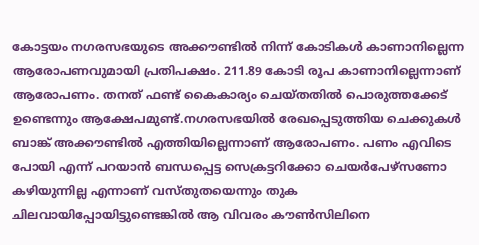കോട്ടയം നഗരസഭയുടെ അക്കൗണ്ടില്‍ നിന്ന് കോടികള്‍ കാണാനില്ലെന്ന ആരോപണവുമായി പ്രതിപക്ഷം. 211.89 കോടി രൂപ കാണാനില്ലെന്നാണ് ആരോപണം. തനത് ഫണ്ട് കൈകാര്യം ചെയ്തതില്‍ പൊരുത്തക്കേട് ഉണ്ടെന്നും ആക്ഷേപമുണ്ട്.നഗരസഭയില്‍ രേഖപ്പെടുത്തിയ ചെക്കുകള്‍ ബാങ്ക് അക്കൗണ്ടില്‍ എത്തിയില്ലെന്നാണ് ആരോപണം. പണം എവിടെ പോയി എന്ന് പറയാന്‍ ബന്ധപ്പെട്ട സെക്രട്ടറിക്കോ ചെയര്‍പേഴ്‌സണോ കഴിയുന്നില്ല എന്നാണ് വസ്തുതയെന്നും തുക ചിലവായിപ്പോയിട്ടുണ്ടെങ്കില്‍ ആ വിവരം കൗണ്‍സിലിനെ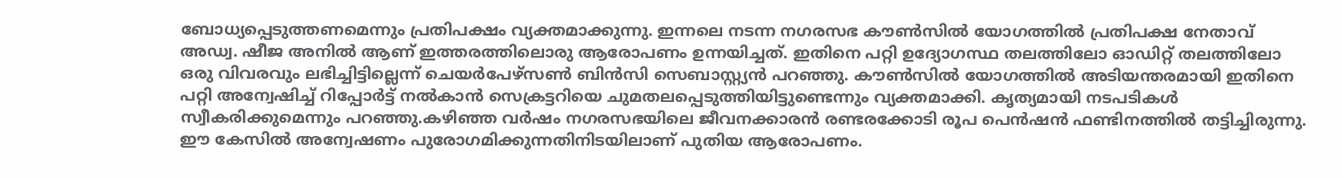ബോധ്യപ്പെടുത്തണമെന്നും പ്രതിപക്ഷം വ്യക്തമാക്കുന്നു. ഇന്നലെ നടന്ന നഗരസഭ കൗണ്‍സില്‍ യോഗത്തില്‍ പ്രതിപക്ഷ നേതാവ് അഡ്വ. ഷീജ അനില്‍ ആണ് ഇത്തരത്തിലൊരു ആരോപണം ഉന്നയിച്ചത്. ഇതിനെ പറ്റി ഉദ്യോഗസ്ഥ തലത്തിലോ ഓഡിറ്റ് തലത്തിലോ ഒരു വിവരവും ലഭിച്ചിട്ടില്ലെന്ന് ചെയര്‍പേഴ്‌സണ്‍ ബിന്‍സി സെബാസ്റ്റ്യന്‍ പറഞ്ഞു. കൗണ്‍സില്‍ യോഗത്തില്‍ അടിയന്തരമായി ഇതിനെ പറ്റി അന്വേഷിച്ച് റിപ്പോര്‍ട്ട് നല്‍കാന്‍ സെക്രട്ടറിയെ ചുമതലപ്പെടുത്തിയിട്ടുണ്ടെന്നും വ്യക്തമാക്കി. കൃത്യമായി നടപടികള്‍ സ്വീകരിക്കുമെന്നും പറഞ്ഞു.കഴിഞ്ഞ വര്‍ഷം നഗരസഭയിലെ ജീവനക്കാരന്‍ രണ്ടരക്കോടി രൂപ പെന്‍ഷന്‍ ഫണ്ടിനത്തില്‍ തട്ടിച്ചിരുന്നു. ഈ കേസില്‍ അന്വേഷണം പുരോഗമിക്കുന്നതിനിടയിലാണ് പുതിയ ആരോപണം.